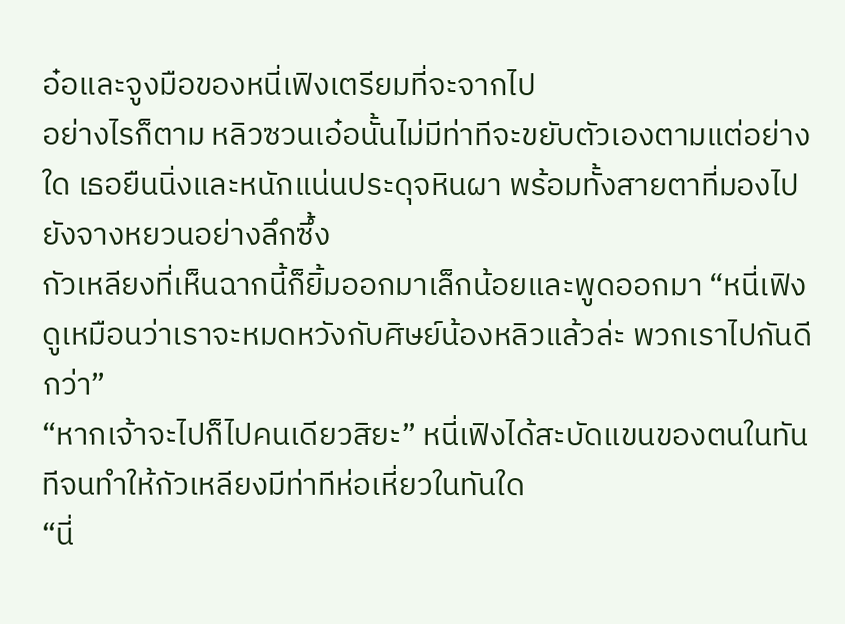อ๋อและจูงมือของหนี่เฟิงเตรียมที่จะจากไป
อย่างไรก็ตาม หลิวซวนเอ๋อนั้นไม่มีท่าทีจะขยับตัวเองตามแต่อย่างใด เธอยืนนิ่งและหนักแน่นประดุจหินผา พร้อมทั้งสายตาที่มองไปยังจางหยวนอย่างลึกซึ้ง
กัวเหลียงที่เห็นฉากนี้ก็ยิ้มออกมาเล็กน้อยและพูดออกมา “หนี่เฟิง ดูเหมือนว่าเราจะหมดหวังกับศิษย์น้องหลิวแล้วล่ะ พวกเราไปกันดีกว่า”
“หากเจ้าจะไปก็ไปคนเดียวสิยะ” หนี่เฟิงได้สะบัดแขนของตนในทันทีจนทำให้กัวเหลียงมีท่าทีห่อเหี่ยวในทันใด
“นี่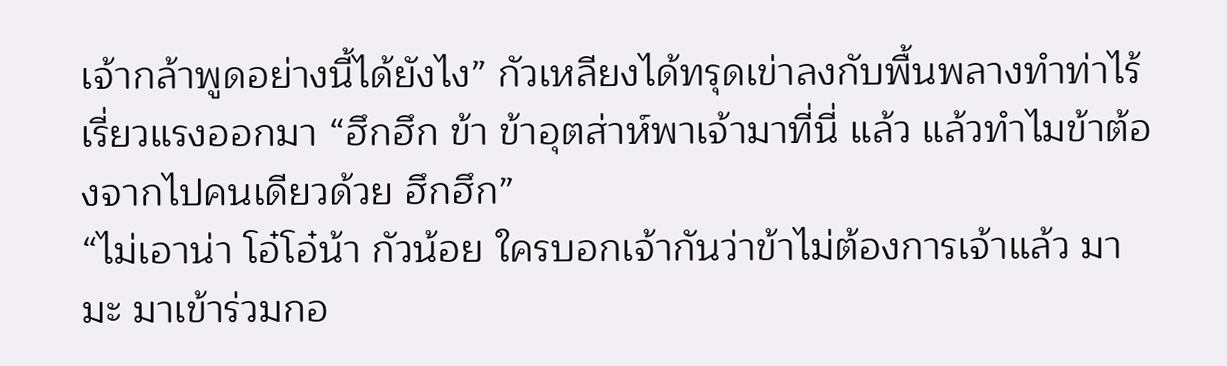เจ้ากล้าพูดอย่างนี้ได้ยังไง” กัวเหลียงได้ทรุดเข่าลงกับพื้นพลางทำท่าไร้เรี่ยวแรงออกมา “ฮึกฮึก ข้า ข้าอุตส่าห์พาเจ้ามาที่นี่ แล้ว แล้วทำไมข้าต้องจากไปคนเดียวด้วย ฮึกฮึก”
“ไม่เอาน่า โอ๋โอ๋น้า กัวน้อย ใครบอกเจ้ากันว่าข้าไม่ต้องการเจ้าแล้ว มามะ มาเข้าร่วมกอ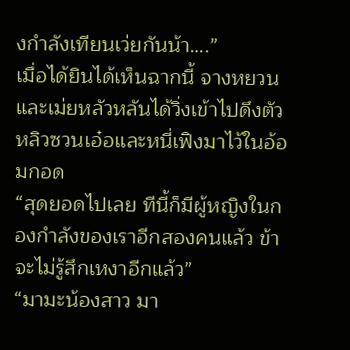งกำลังเทียนเว่ยกันน้า….”
เมื่อได้ยินได้เห็นฉากนี้ จางหยวนและเม่ยหลัวหลันได้วิ่งเข้าไปดึงตัวหลิวซวนเอ๋อและหนี่เฟิงมาไว้ในอ้อมกอด
“สุดยอดไปเลย ทีนี้ก็มีผู้หญิงในกองกำลังของเราอีกสองคนแล้ว ข้าจะไม่รู้สึกเหงาอีกแล้ว”
“มามะน้องสาว มา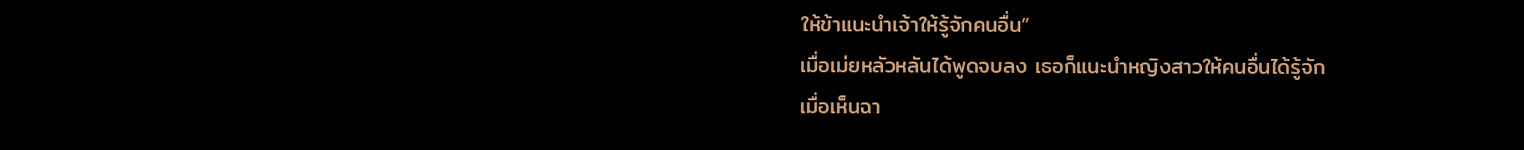ให้ข้าแนะนำเจ้าให้รู้จักคนอื่น”
เมื่อเม่ยหลัวหลันได้พูดจบลง เธอก็แนะนำหญิงสาวให้คนอื่นได้รู้จัก
เมื่อเห็นฉา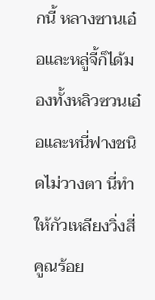กนี้ หลางซานเอ๋อและหลู่จี้ก็ได้มองทั้งหลิวซวนเอ๋อและหนี่ฟางชนิดไม่วางตา นี่ทำให้กัวเหลียงวิ่งสี่คูณร้อย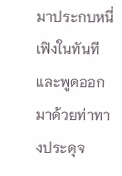มาประกบหนี่เฟิงในทันที และพูดออกมาด้วยท่าทางประดุจ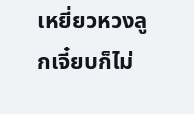เหยี่ยวหวงลูกเจี๋ยบก็ไม่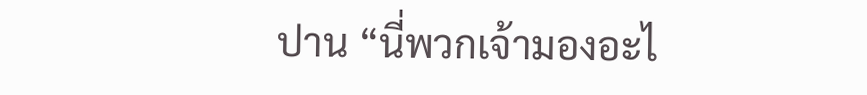ปาน “นี่พวกเจ้ามองอะไ